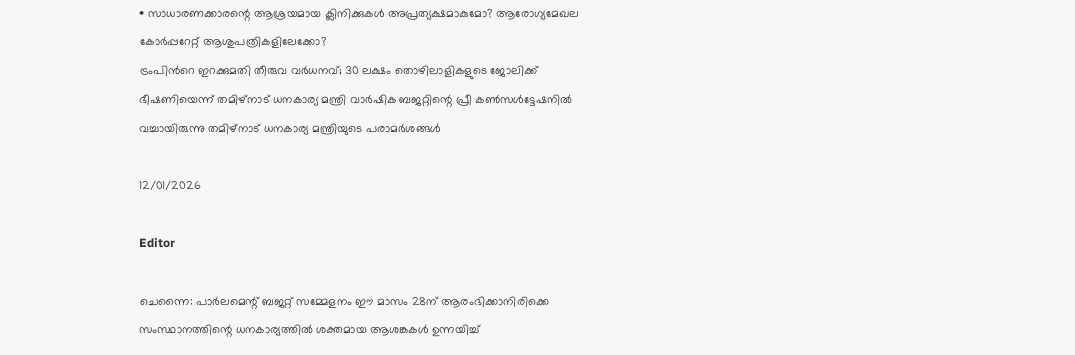• സാധാരണക്കാരന്റെ ആശ്രയമായ ക്ലിനിക്കുകള്‍ അപ്രത്യക്ഷമാകുമോ? ആരോഗ്യമേഖല കോര്‍പ്പറേറ്റ് ആശുപത്രികളിലേക്കോ?
ട്രംപിന്‍റെ ഇറക്കുമതി തീരുവ വർധനവ്; 30 ലക്ഷം തൊഴിലാളികളുടെ ജോലിക്ക് ഭീഷണിയെന്ന് തമിഴ്നാട് ധനകാര്യ മന്ത്രി വാര്‍ഷിക ബജറ്റിന്റെ പ്രീ കണ്‍സള്‍ട്ടേഷനില്‍ വച്ചായിരുന്നു തമിഴ്‌നാട് ധനകാര്യ മന്ത്രിയുടെ പരാമര്‍ശങ്ങള്‍

12/01/2026

Editor

ചെന്നൈ: പാര്‍ലമെന്റ് ബജറ്റ് സമ്മേളനം ഈ മാസം 28ന് ആരംഭിക്കാനിരിക്കെ സംസ്ഥാനത്തിന്റെ ധനകാര്യത്തില്‍ ശക്തമായ ആശങ്കകള്‍ ഉന്നയിച്ച്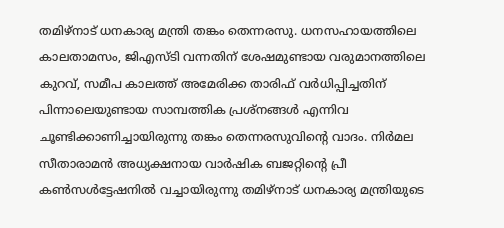തമിഴ്‌നാട് ധനകാര്യ മന്ത്രി തങ്കം തെന്നരസു. ധനസഹായത്തിലെ കാലതാമസം, ജിഎസ്ടി വന്നതിന് ശേഷമുണ്ടായ വരുമാനത്തിലെ കുറവ്, സമീപ കാലത്ത് അമേരിക്ക താരിഫ് വര്‍ധിപ്പിച്ചതിന് പിന്നാലെയുണ്ടായ സാമ്പത്തിക പ്രശ്‌നങ്ങള്‍ എന്നിവ ചൂണ്ടിക്കാണിച്ചായിരുന്നു തങ്കം തെന്നരസുവിന്റെ വാദം. നിര്‍മല സീതാരാമന്‍ അധ്യക്ഷനായ വാര്‍ഷിക ബജറ്റിന്റെ പ്രീ കണ്‍സള്‍ട്ടേഷനില്‍ വച്ചായിരുന്നു തമിഴ്‌നാട് ധനകാര്യ മന്ത്രിയുടെ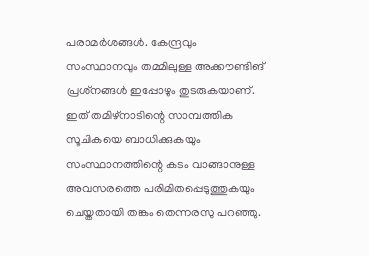പരാമര്‍ശങ്ങള്‍. കേന്ദ്രവും സംസ്ഥാനവും തമ്മിലുള്ള അക്കൗണ്ടിങ് പ്രശ്‌നങ്ങള്‍ ഇപ്പോഴും തുടരുകയാണ്. ഇത് തമിഴ്‌നാടിന്റെ സാമ്പത്തിക സൂചികയെ ബാധിക്കുകയും സംസ്ഥാനത്തിന്റെ കടം വാങ്ങാനുള്ള അവസരത്തെ പരിമിതപ്പെടുത്തുകയും ചെയ്തതായി തങ്കം തെന്നരസു പറഞ്ഞു.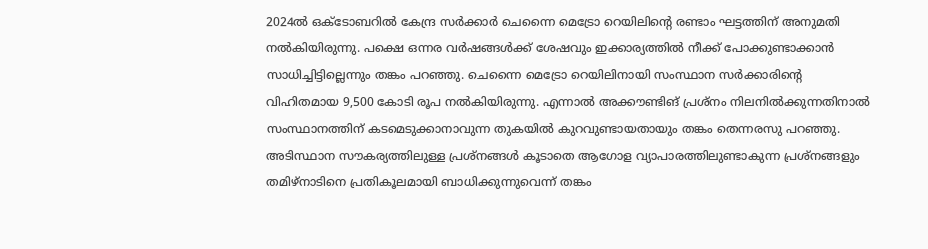2024ല്‍ ഒക്ടോബറില്‍ കേന്ദ്ര സര്‍ക്കാര്‍ ചെന്നൈ മെട്രോ റെയിലിന്റെ രണ്ടാം ഘട്ടത്തിന് അനുമതി നല്‍കിയിരുന്നു. പക്ഷെ ഒന്നര വര്‍ഷങ്ങള്‍ക്ക് ശേഷവും ഇക്കാര്യത്തില്‍ നീക്ക് പോക്കുണ്ടാക്കാന്‍ സാധിച്ചിട്ടില്ലെന്നും തങ്കം പറഞ്ഞു. ചെന്നൈ മെട്രോ റെയിലിനായി സംസ്ഥാന സര്‍ക്കാരിന്റെ വിഹിതമായ 9,500 കോടി രൂപ നല്‍കിയിരുന്നു. എന്നാല്‍ അക്കൗണ്ടിങ് പ്രശ്‌നം നിലനില്‍ക്കുന്നതിനാല്‍ സംസ്ഥാനത്തിന് കടമെടുക്കാനാവുന്ന തുകയില്‍ കുറവുണ്ടായതായും തങ്കം തെന്നരസു പറഞ്ഞു. അടിസ്ഥാന സൗകര്യത്തിലുള്ള പ്രശ്‌നങ്ങള്‍ കൂടാതെ ആഗോള വ്യാപാരത്തിലുണ്ടാകുന്ന പ്രശ്‌നങ്ങളും തമിഴ്‌നാടിനെ പ്രതികൂലമായി ബാധിക്കുന്നുവെന്ന് തങ്കം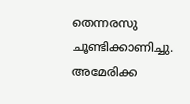തെന്നരസു ചൂണ്ടിക്കാണിച്ചു. അമേരിക്ക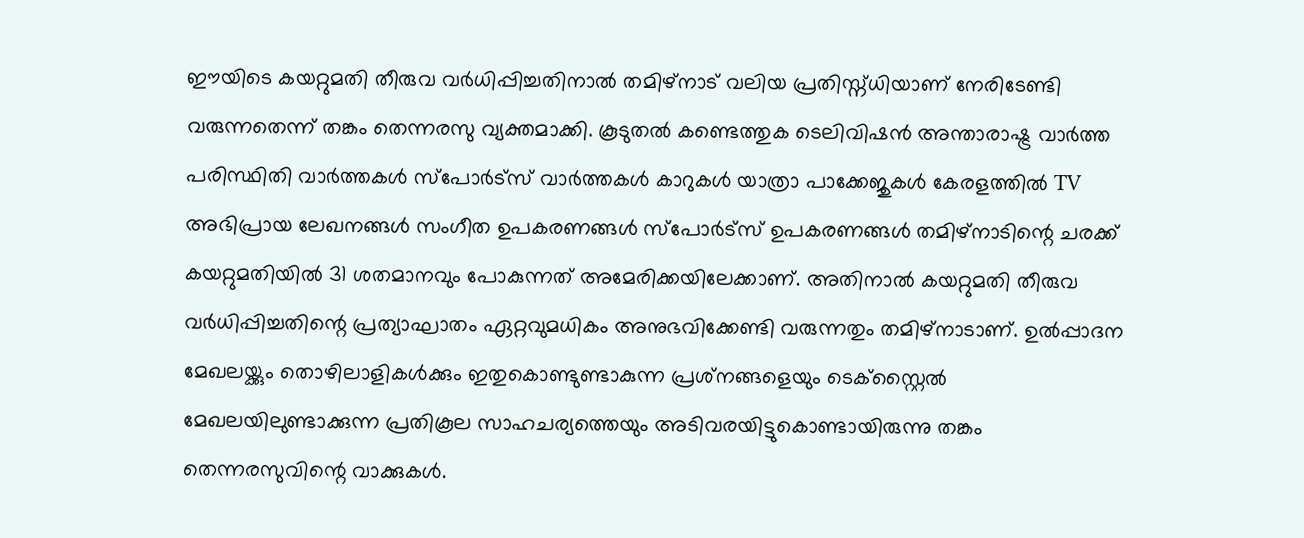ഈയിടെ കയറ്റുമതി തീരുവ വര്‍ധിപ്പിച്ചതിനാല്‍ തമിഴ്‌നാട് വലിയ പ്രതിസ്ന്ധിയാണ് നേരിടേണ്ടി വരുന്നതെന്ന് തങ്കം തെന്നരസു വ്യക്തമാക്കി. കൂടുതൽ കണ്ടെത്തുക ടെലിവിഷൻ അന്താരാഷ്ട്ര വാർത്ത പരിസ്ഥിതി വാർത്തകൾ സ്പോർട്സ് വാർത്തകൾ കാറുകൾ യാത്രാ പാക്കേജുകൾ കേരളത്തിൽ TV അഭിപ്രായ ലേഖനങ്ങൾ സംഗീത ഉപകരണങ്ങൾ സ്പോർട്സ് ഉപകരണങ്ങൾ തമിഴ്‌നാടിന്റെ ചരക്ക് കയറ്റുമതിയില്‍ 31 ശതമാനവും പോകുന്നത് അമേരിക്കയിലേക്കാണ്. അതിനാല്‍ കയറ്റുമതി തീരുവ വര്‍ധിപ്പിച്ചതിന്റെ പ്രത്യാഘാതം ഏറ്റവുമധികം അനുഭവിക്കേണ്ടി വരുന്നതും തമിഴ്‌നാടാണ്. ഉല്‍പ്പാദന മേഖലയ്ക്കും തൊഴിലാളികള്‍ക്കും ഇതുകൊണ്ടുണ്ടാകുന്ന പ്രശ്‌നങ്ങളെയും ടെക്‌സ്റ്റൈല്‍ മേഖലയിലുണ്ടാക്കുന്ന പ്രതികൂല സാഹചര്യത്തെയും അടിവരയിട്ടുകൊണ്ടായിരുന്നു തങ്കം തെന്നരസുവിന്റെ വാക്കുകള്‍.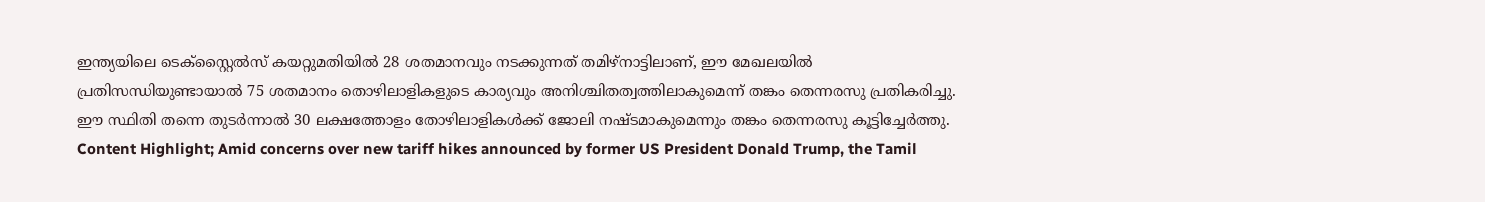ഇന്ത്യയിലെ ടെക്‌സ്റ്റൈല്‍സ് കയറ്റുമതിയില്‍ 28 ശതമാനവും നടക്കുന്നത് തമിഴ്‌നാട്ടിലാണ്, ഈ മേഖലയില്‍ പ്രതിസന്ധിയുണ്ടായാല്‍ 75 ശതമാനം തൊഴിലാളികളുടെ കാര്യവും അനിശ്ചിതത്വത്തിലാകുമെന്ന് തങ്കം തെന്നരസു പ്രതികരിച്ചു. ഈ സ്ഥിതി തന്നെ തുടര്‍ന്നാല്‍ 30 ലക്ഷത്തോളം തോഴിലാളികള്‍ക്ക് ജോലി നഷ്ടമാകുമെന്നും തങ്കം തെന്നരസു കൂട്ടിച്ചേർത്തു. Content Highlight; Amid concerns over new tariff hikes announced by former US President Donald Trump, the Tamil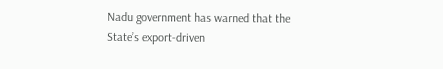Nadu government has warned that the State’s export-driven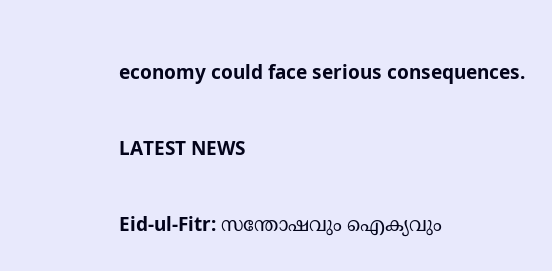economy could face serious consequences.

LATEST NEWS

Eid-ul-Fitr: സന്തോഷവും ഐക്യവും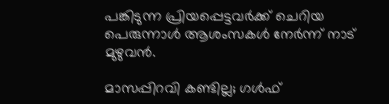പങ്കിടുന്ന പ്രിയപ്പെട്ടവര്‍ക്ക് ചെറിയ പെരുന്നാൾ ആശംസകള്‍ നേര്‍ന്ന് നാട് മുഴുവന്‍.

മാസപ്പിറവി കണ്ടില്ല; ഗൾഫ്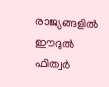രാജ്യങ്ങളിൽ ഈദുൽ ഫിത്വർ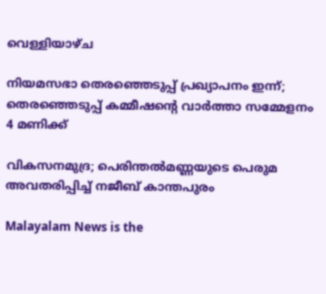വെള്ളിയാഴ്ച

നിയമസഭാ തെരഞ്ഞെടുപ്പ് പ്രഖ്യാപനം ഇന്ന്; തെരഞ്ഞെടുപ്പ് കമ്മീഷൻ്റെ വാർത്താ സമ്മേളനം 4 മണിക്ക്

വികസനമുദ്ര; പെരിന്തല്‍മണ്ണയുടെ പെരുമ അവതരിപ്പിച്ച് നജീബ് കാന്തപുരം

Malayalam News is the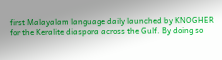first Malayalam language daily launched by KNOGHER for the Keralite diaspora across the Gulf. By doing so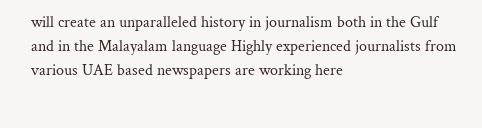will create an unparalleled history in journalism both in the Gulf and in the Malayalam language Highly experienced journalists from various UAE based newspapers are working here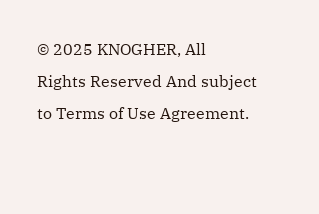© 2025 KNOGHER, All Rights Reserved And subject to Terms of Use Agreement.